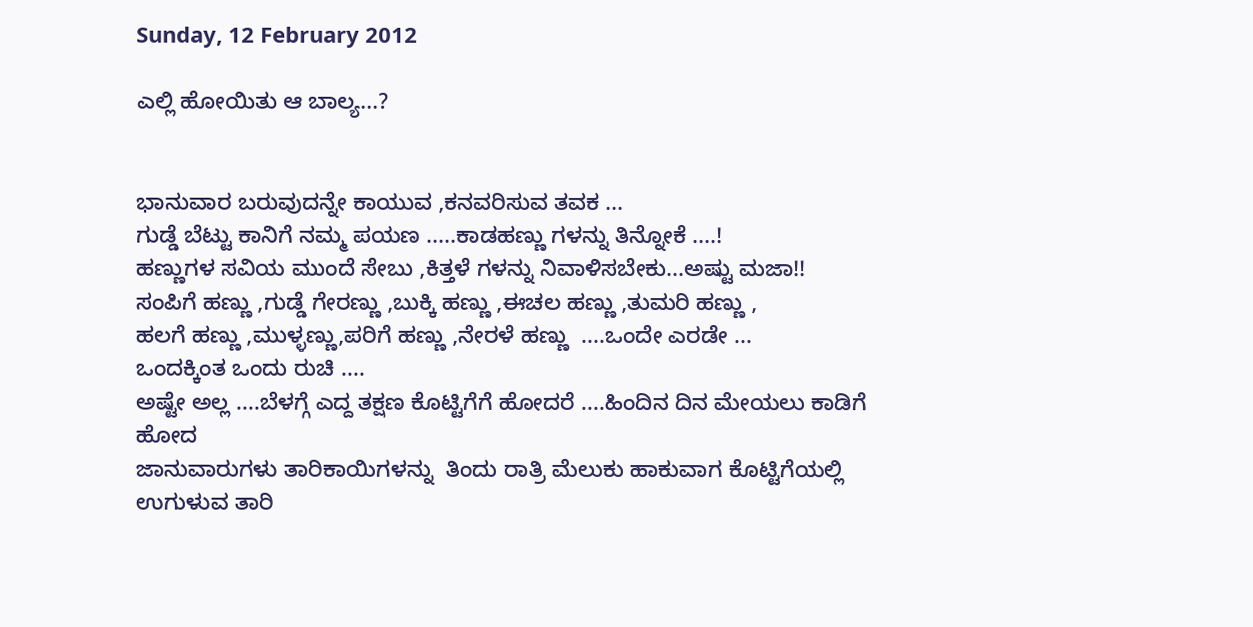Sunday, 12 February 2012

ಎಲ್ಲಿ ಹೋಯಿತು ಆ ಬಾಲ್ಯ...?


ಭಾನುವಾರ ಬರುವುದನ್ನೇ ಕಾಯುವ ,ಕನವರಿಸುವ ತವಕ ...
ಗುಡ್ಡೆ ಬೆಟ್ಟು ಕಾನಿಗೆ ನಮ್ಮ ಪಯಣ .....ಕಾಡಹಣ್ಣು ಗಳನ್ನು ತಿನ್ನೋಕೆ ....!
ಹಣ್ಣುಗಳ ಸವಿಯ ಮುಂದೆ ಸೇಬು ,ಕಿತ್ತಳೆ ಗಳನ್ನು ನಿವಾಳಿಸಬೇಕು...ಅಷ್ಟು ಮಜಾ!!
ಸಂಪಿಗೆ ಹಣ್ಣು ,ಗುಡ್ಡೆ ಗೇರಣ್ಣು ,ಬುಕ್ಕಿ ಹಣ್ಣು ,ಈಚಲ ಹಣ್ಣು ,ತುಮರಿ ಹಣ್ಣು ,
ಹಲಗೆ ಹಣ್ಣು ,ಮುಳ್ಳಣ್ಣು,ಪರಿಗೆ ಹಣ್ಣು ,ನೇರಳೆ ಹಣ್ಣು  ....ಒಂದೇ ಎರಡೇ ...
ಒಂದಕ್ಕಿಂತ ಒಂದು ರುಚಿ ....
ಅಷ್ಟೇ ಅಲ್ಲ ....ಬೆಳಗ್ಗೆ ಎದ್ದ ತಕ್ಷಣ ಕೊಟ್ಟಿಗೆಗೆ ಹೋದರೆ ....ಹಿಂದಿನ ದಿನ ಮೇಯಲು ಕಾಡಿಗೆ ಹೋದ
ಜಾನುವಾರುಗಳು ತಾರಿಕಾಯಿಗಳನ್ನು  ತಿಂದು ರಾತ್ರಿ ಮೆಲುಕು ಹಾಕುವಾಗ ಕೊಟ್ಟಿಗೆಯಲ್ಲಿ
ಉಗುಳುವ ತಾರಿ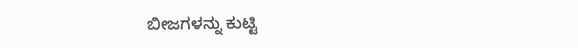ಬೀಜಗಳನ್ನು ಕುಟ್ಟಿ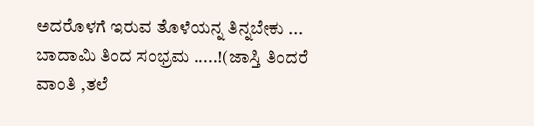ಅದರೊಳಗೆ ಇರುವ ತೊಳೆಯನ್ನ ತಿನ್ನಬೇಕು ...
ಬಾದಾಮಿ ತಿಂದ ಸಂಭ್ರಮ .....!(ಜಾಸ್ತಿ ತಿಂದರೆ ವಾಂತಿ ,ತಲೆ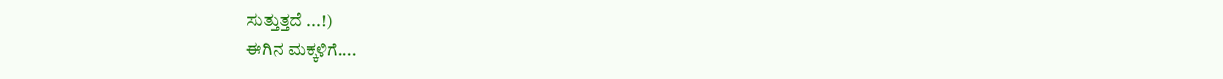ಸುತ್ತುತ್ತದೆ ...!)
ಈಗಿನ ಮಕ್ಕಳಿಗೆ....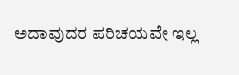ಅದಾವುದರ ಪರಿಚಯವೇ ಇಲ್ಲ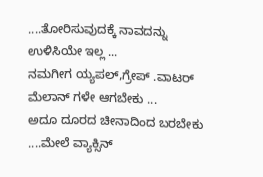....ತೋರಿಸುವುದಕ್ಕೆ ನಾವದನ್ನು ಉಳಿಸಿಯೇ ಇಲ್ಲ ...
ನಮಗೀಗ ಯ್ಯಪಲ್,ಗ್ರೇಪ್ .ವಾಟರ್ ಮೆಲಾನ್ ಗಳೇ ಆಗಬೇಕು ...
ಅದೂ ದೂರದ ಚೀನಾದಿಂದ ಬರಬೇಕು ....ಮೇಲೆ ವ್ಯಾಕ್ಸಿನ್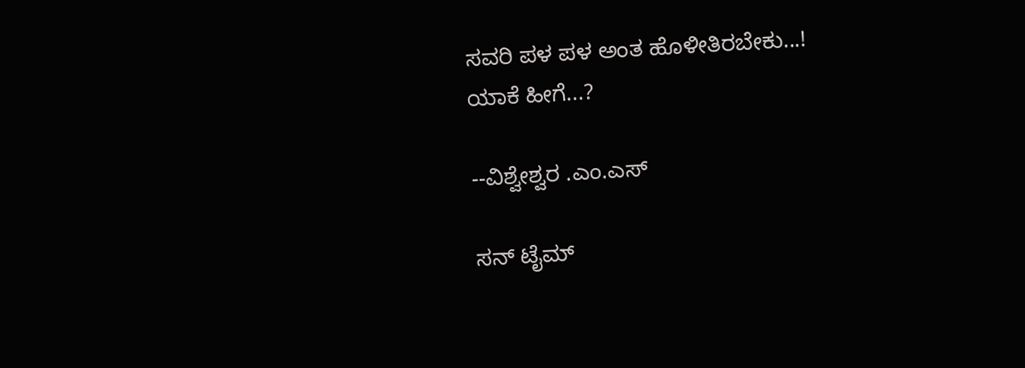ಸವರಿ ಪಳ ಪಳ ಅಂತ ಹೊಳೀತಿರಬೇಕು...!
ಯಾಕೆ ಹೀಗೆ...?

--ವಿಶ್ವೇಶ್ವರ .ಎಂ.ಎಸ್

ಸನ್ ಟೈಮ್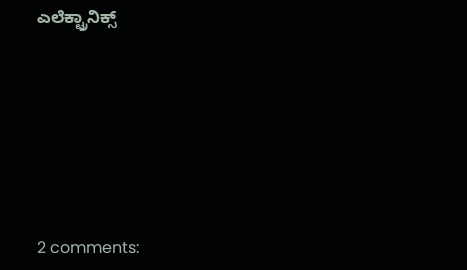ಎಲೆಕ್ಟ್ರಾನಿಕ್ಸ್







2 comments: